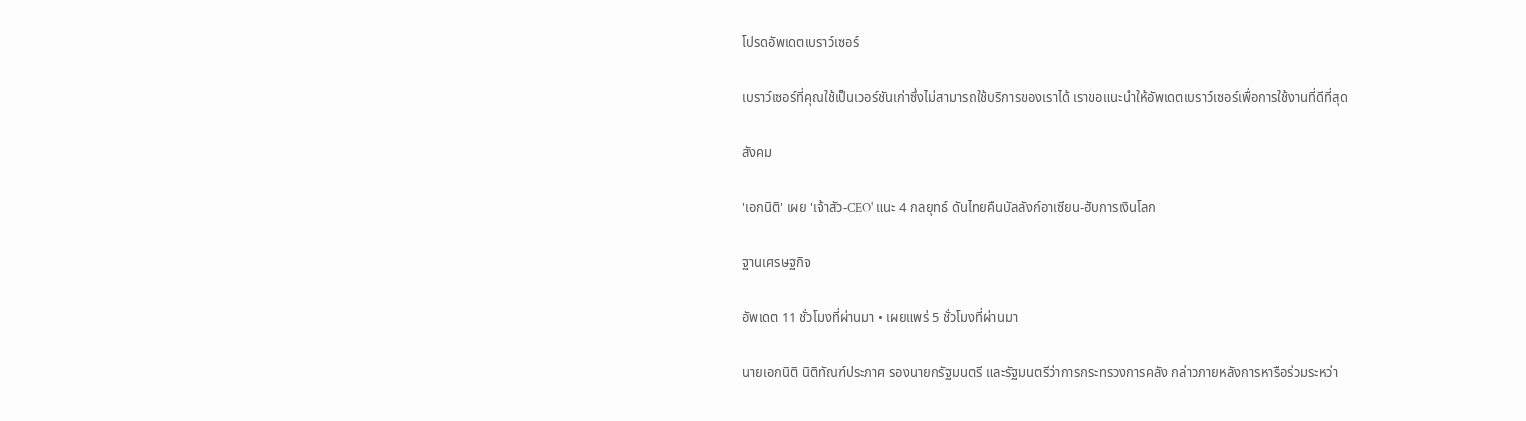โปรดอัพเดตเบราว์เซอร์

เบราว์เซอร์ที่คุณใช้เป็นเวอร์ชันเก่าซึ่งไม่สามารถใช้บริการของเราได้ เราขอแนะนำให้อัพเดตเบราว์เซอร์เพื่อการใช้งานที่ดีที่สุด

สังคม

'เอกนิติ' เผย 'เจ้าสัว-CEO' แนะ 4 กลยุทธ์ ดันไทยคืนบัลลังก์อาเซียน-ฮับการเงินโลก

ฐานเศรษฐกิจ

อัพเดต 11 ชั่วโมงที่ผ่านมา • เผยแพร่ 5 ชั่วโมงที่ผ่านมา

นายเอกนิติ นิติทัณฑ์ประภาศ รองนายกรัฐมนตรี และรัฐมนตรีว่าการกระทรวงการคลัง กล่าวภายหลังการหารือร่วมระหว่า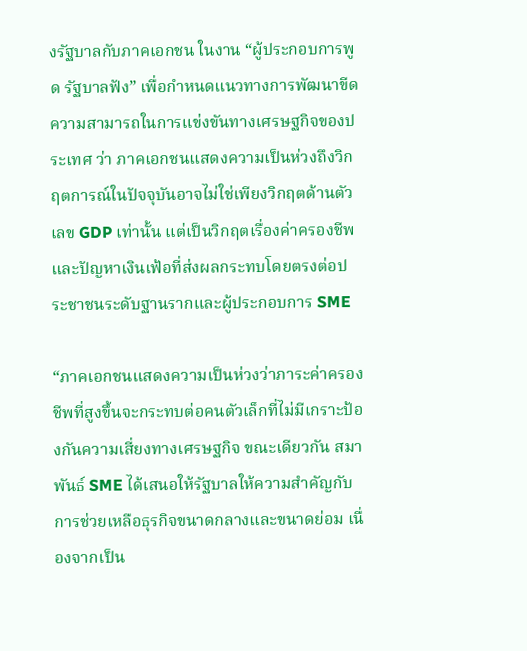งรัฐบาลกับภาคเอกชน ในงาน “ผู้ประกอบการพูด รัฐบาลฟัง” เพื่อกำหนดแนวทางการพัฒนาขีดความสามารถในการแข่งขันทางเศรษฐกิจของประเทศ ว่า ภาคเอกชนแสดงความเป็นห่วงถึงวิกฤตการณ์ในปัจจุบันอาจไม่ใช่เพียงวิกฤตด้านตัวเลข GDP เท่านั้น แต่เป็นวิกฤตเรื่องค่าครองชีพและปัญหาเงินเฟ้อที่ส่งผลกระทบโดยตรงต่อประชาชนระดับฐานรากและผู้ประกอบการ SME

“ภาคเอกชนแสดงความเป็นห่วงว่าภาระค่าครองชีพที่สูงขึ้นจะกระทบต่อคนตัวเล็กที่ไม่มีเกราะป้องกันความเสี่ยงทางเศรษฐกิจ ขณะเดียวกัน สมาพันธ์ SME ได้เสนอให้รัฐบาลให้ความสำคัญกับการช่วยเหลือธุรกิจขนาดกลางและขนาดย่อม เนื่องจากเป็น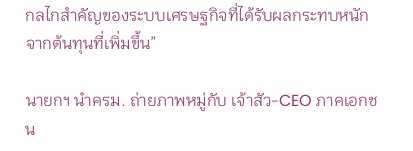กลไกสำคัญของระบบเศรษฐกิจที่ได้รับผลกระทบหนักจากต้นทุนที่เพิ่มขึ้น”

นายกฯ นำครม. ถ่ายภาพหมู่กับ เจ้าสัว-CEO ภาคเอกชน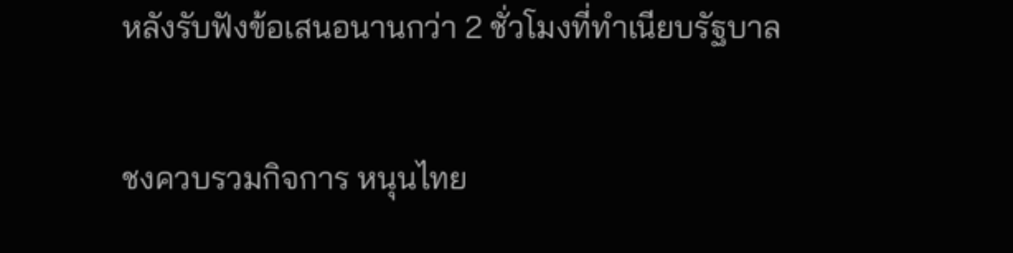หลังรับฟังข้อเสนอนานกว่า 2 ชั่วโมงที่ทำเนียบรัฐบาล

ชงควบรวมกิจการ หนุนไทย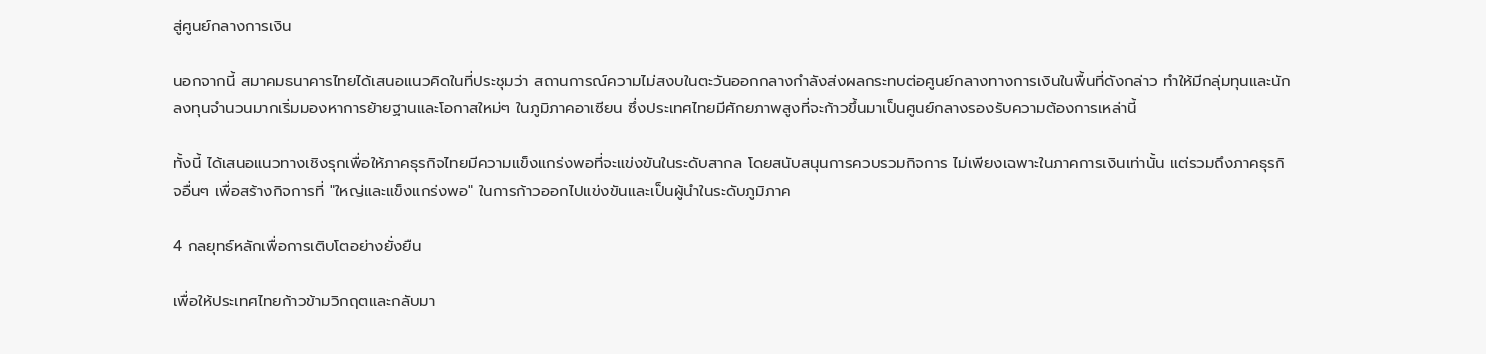สู่ศูนย์กลางการเงิน

นอกจากนี้ สมาคมธนาคารไทยได้เสนอแนวคิดในที่ประชุมว่า สถานการณ์ความไม่สงบในตะวันออกกลางกำลังส่งผลกระทบต่อศูนย์กลางทางการเงินในพื้นที่ดังกล่าว ทำให้มีกลุ่มทุนและนักลงทุนจำนวนมากเริ่มมองหาการย้ายฐานและโอกาสใหม่ๆ ในภูมิภาคอาเซียน ซึ่งประเทศไทยมีศักยภาพสูงที่จะก้าวขึ้นมาเป็นศูนย์กลางรองรับความต้องการเหล่านี้

ทั้งนี้ ได้เสนอแนวทางเชิงรุกเพื่อให้ภาคธุรกิจไทยมีความแข็งแกร่งพอที่จะแข่งขันในระดับสากล โดยสนับสนุนการควบรวมกิจการ ไม่เพียงเฉพาะในภาคการเงินเท่านั้น แต่รวมถึงภาคธุรกิจอื่นๆ เพื่อสร้างกิจการที่ "ใหญ่และแข็งแกร่งพอ" ในการก้าวออกไปแข่งขันและเป็นผู้นำในระดับภูมิภาค

4 กลยุทธ์หลักเพื่อการเติบโตอย่างยั่งยืน

เพื่อให้ประเทศไทยก้าวข้ามวิกฤตและกลับมา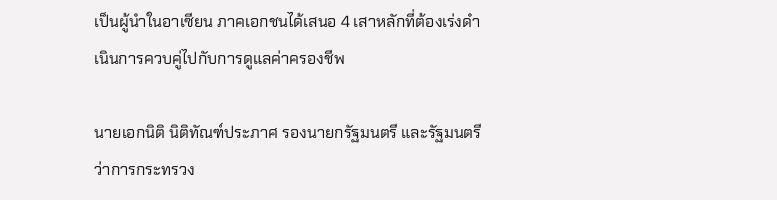เป็นผู้นำในอาเซียน ภาคเอกชนได้เสนอ 4 เสาหลักที่ต้องเร่งดำเนินการควบคู่ไปกับการดูแลค่าครองชีพ

นายเอกนิติ นิติทัณฑ์ประภาศ รองนายกรัฐมนตรี และรัฐมนตรีว่าการกระทรวง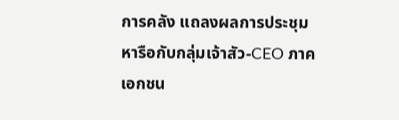การคลัง แถลงผลการประชุมหารือกับกลุ่มเจ้าสัว-CEO ภาคเอกชน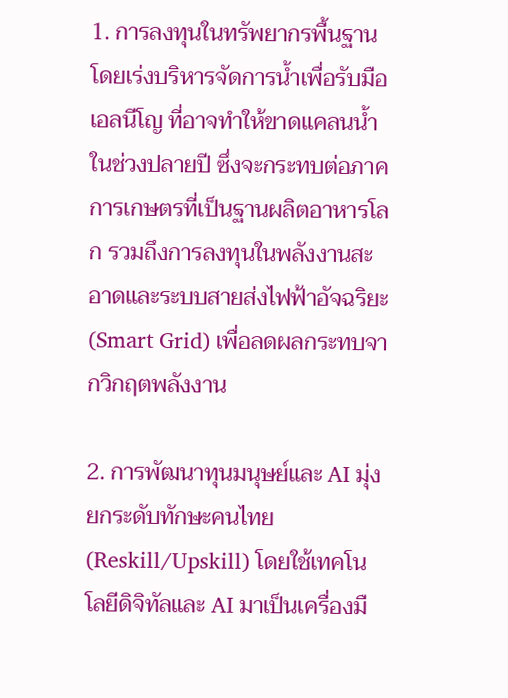1. การลงทุนในทรัพยากรพื้นฐาน โดยเร่งบริหารจัดการน้ำเพื่อรับมือเอลนีโญ ที่อาจทำให้ขาดแคลนน้ำในช่วงปลายปี ซึ่งจะกระทบต่อภาคการเกษตรที่เป็นฐานผลิตอาหารโลก รวมถึงการลงทุนในพลังงานสะอาดและระบบสายส่งไฟฟ้าอัจฉริยะ (Smart Grid) เพื่อลดผลกระทบจากวิกฤตพลังงาน

2. การพัฒนาทุนมนุษย์และ AI มุ่งยกระดับทักษะคนไทย (Reskill/Upskill) โดยใช้เทคโนโลยีดิจิทัลและ AI มาเป็นเครื่องมื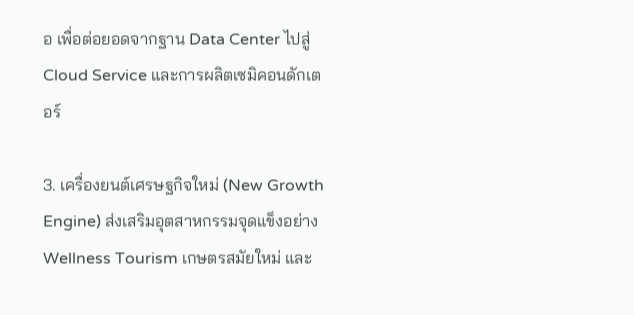อ เพื่อต่อยอดจากฐาน Data Center ไปสู่ Cloud Service และการผลิตเซมิคอนดักเตอร์

3. เครื่องยนต์เศรษฐกิจใหม่ (New Growth Engine) ส่งเสริมอุตสาหกรรมจุดแข็งอย่าง Wellness Tourism เกษตรสมัยใหม่ และ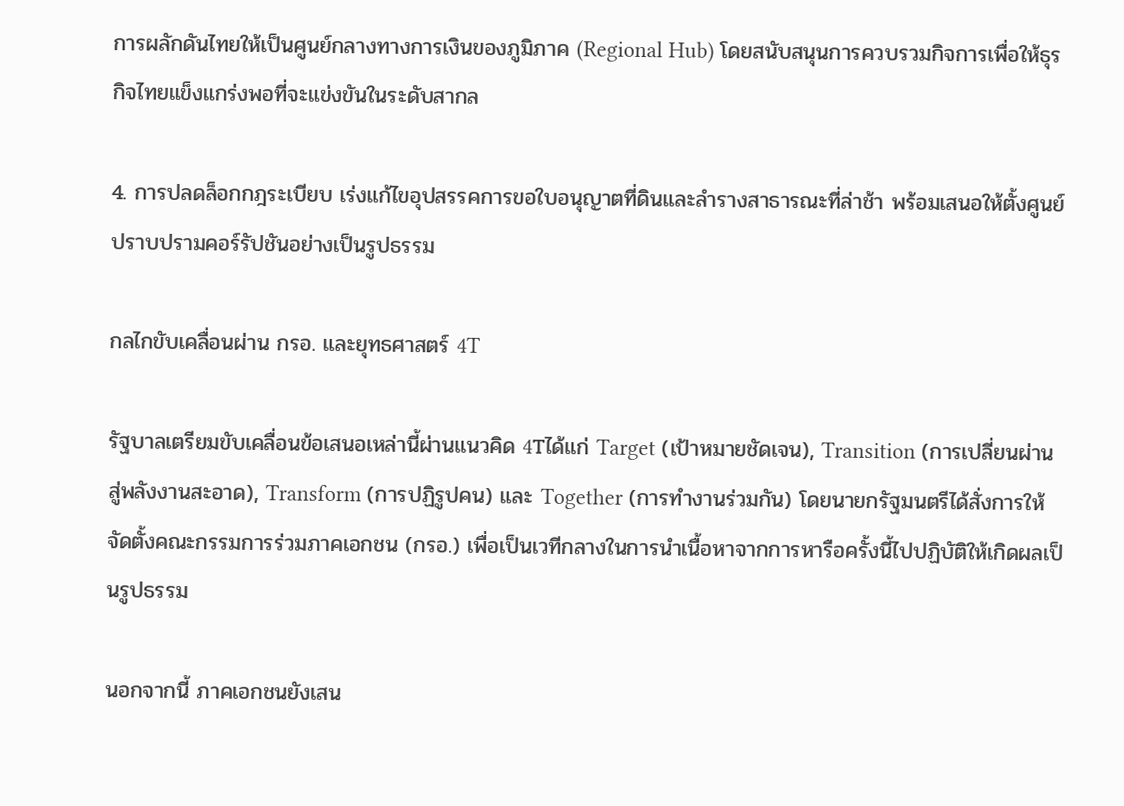การผลักดันไทยให้เป็นศูนย์กลางทางการเงินของภูมิภาค (Regional Hub) โดยสนับสนุนการควบรวมกิจการเพื่อให้ธุรกิจไทยแข็งแกร่งพอที่จะแข่งขันในระดับสากล

4. การปลดล็อกกฎระเบียบ เร่งแก้ไขอุปสรรคการขอใบอนุญาตที่ดินและลำรางสาธารณะที่ล่าช้า พร้อมเสนอให้ตั้งศูนย์ปราบปรามคอร์รัปชันอย่างเป็นรูปธรรม

กลไกขับเคลื่อนผ่าน กรอ. และยุทธศาสตร์ 4T

รัฐบาลเตรียมขับเคลื่อนข้อเสนอเหล่านี้ผ่านแนวคิด 4Tได้แก่ Target (เป้าหมายชัดเจน), Transition (การเปลี่ยนผ่านสู่พลังงานสะอาด), Transform (การปฏิรูปคน) และ Together (การทำงานร่วมกัน) โดยนายกรัฐมนตรีได้สั่งการให้จัดตั้งคณะกรรมการร่วมภาคเอกชน (กรอ.) เพื่อเป็นเวทีกลางในการนำเนื้อหาจากการหารือครั้งนี้ไปปฏิบัติให้เกิดผลเป็นรูปธรรม

นอกจากนี้ ภาคเอกชนยังเสน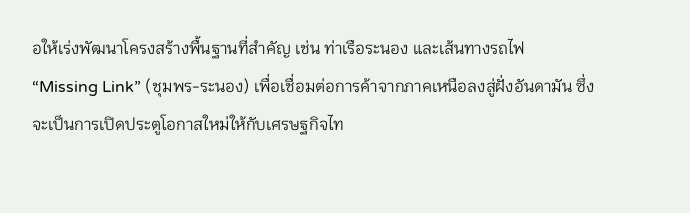อให้เร่งพัฒนาโครงสร้างพื้นฐานที่สำคัญ เช่น ท่าเรือระนอง และเส้นทางรถไฟ “Missing Link” (ชุมพร-ระนอง) เพื่อเชื่อมต่อการค้าจากภาคเหนือลงสู่ฝั่งอันดามัน ซึ่งจะเป็นการเปิดประตูโอกาสใหม่ให้กับเศรษฐกิจไท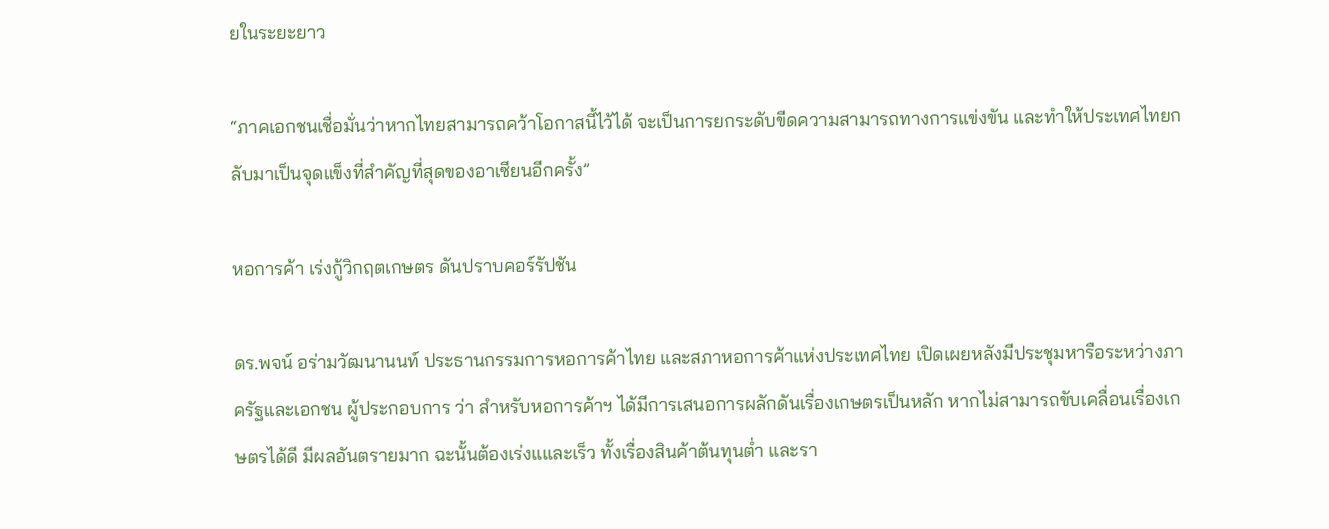ยในระยะยาว

“ภาคเอกชนเชื่อมั่นว่าหากไทยสามารถคว้าโอกาสนี้ไว้ได้ จะเป็นการยกระดับขีดความสามารถทางการแข่งขัน และทำให้ประเทศไทยกลับมาเป็นจุดแข็งที่สำคัญที่สุดของอาเซียนอีกครั้ง”

หอการค้า เร่งกู้วิกฤตเกษตร ดันปราบคอร์รัปชัน

ดร.พจน์ อร่ามวัฒนานนท์ ประธานกรรมการหอการค้าไทย และสภาหอการค้าแห่งประเทศไทย เปิดเผยหลังมีประชุมหารือระหว่างภาครัฐและเอกชน ผู้ประกอบการ ว่า สำหรับหอการค้าฯ ได้มีการเสนอการผลักดันเรื่องเกษตรเป็นหลัก หากไม่สามารถขับเคลื่อนเรื่องเกษตรได้ดี มีผลอันตรายมาก ฉะนั้นต้องเร่งแและเร็ว ทั้งเรื่องสินค้าต้นทุนต่ำ และรา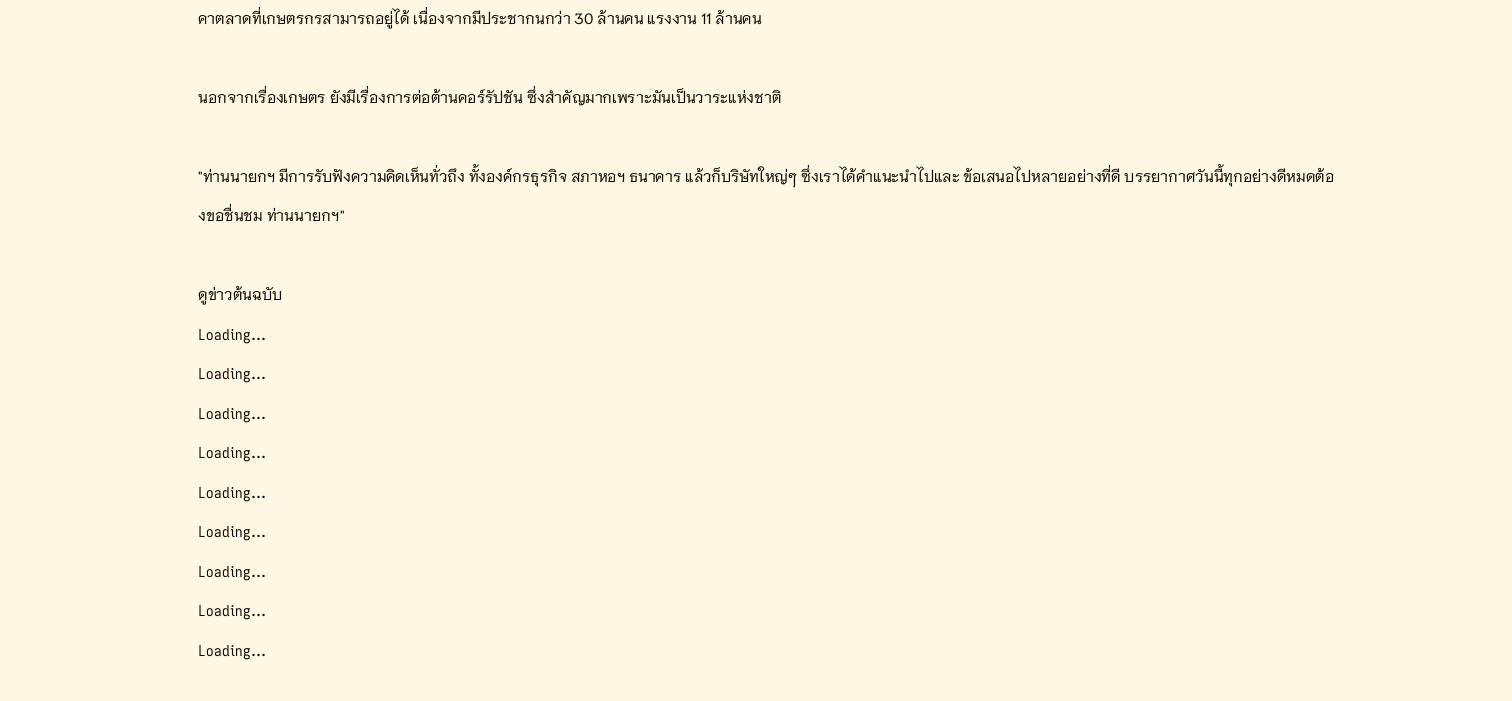คาตลาดที่เกษตรกรสามารถอยู่ได้ เนื่องจากมีประชากนกว่า 30 ล้านคน แรงงาน 11 ล้านคน

นอกจากเรื่องเกษตร ยังมีเรื่องการต่อต้านคอร์รัปชัน ซึ่งสำคัญมากเพราะมันเป็นวาระแห่งชาติ

"ท่านนายกฯ มีการรับฟังความคิดเห็นทั่วถึง ทั้งองค์กรธุรกิจ สภาหอฯ ธนาคาร แล้วก็บริษัทใหญ่ๆ ซึ่งเราได้คำแนะนำไปและ ข้อเสนอไปหลายอย่างที่ดี บรรยากาศวันนี้ทุกอย่างดีหมดต้องขอชื่นชม ท่านนายกฯ"

ดูข่าวต้นฉบับ
Loading...
Loading...
Loading...
Loading...
Loading...
Loading...
Loading...
Loading...
Loading...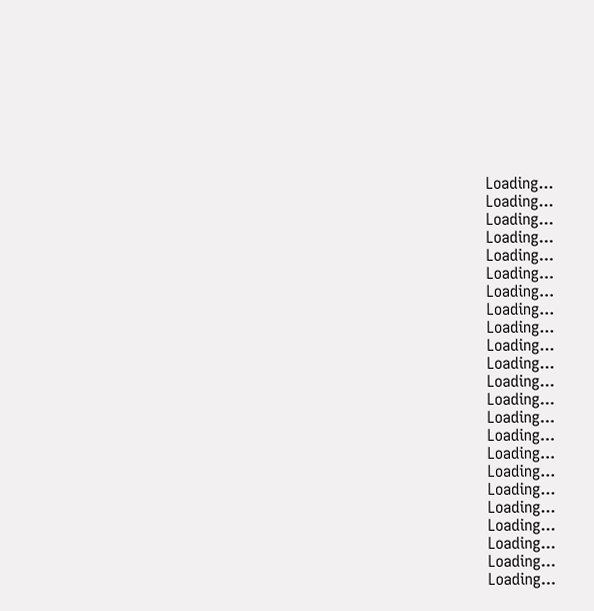Loading...
Loading...
Loading...
Loading...
Loading...
Loading...
Loading...
Loading...
Loading...
Loading...
Loading...
Loading...
Loading...
Loading...
Loading...
Loading...
Loading...
Loading...
Loading...
Loading...
Loading...
Loading...
Loading...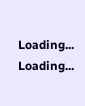Loading...
Loading...